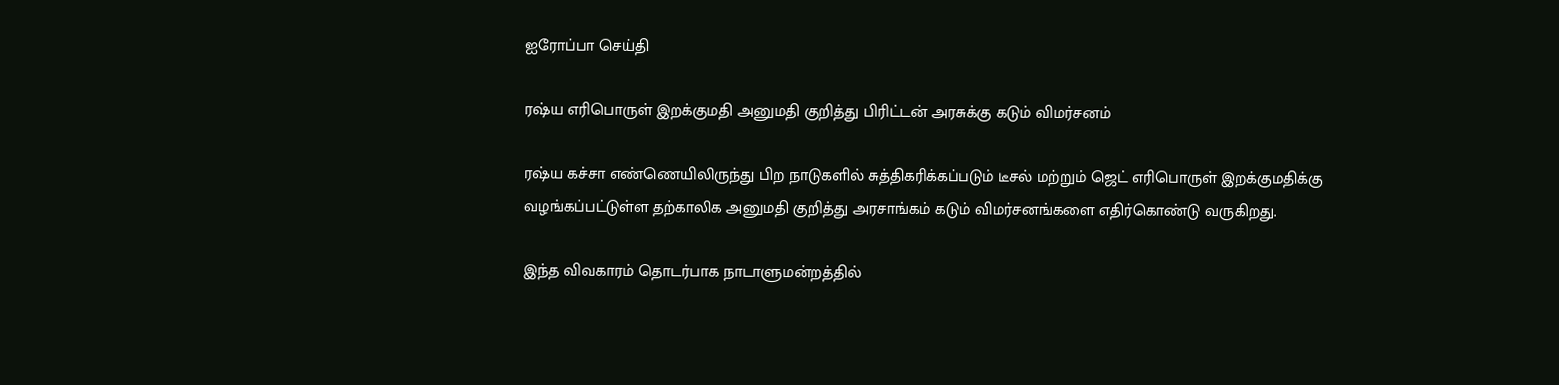ஐரோப்பா செய்தி

ரஷ்ய எரிபொருள் இறக்குமதி அனுமதி குறித்து பிரிட்டன் அரசுக்கு கடும் விமர்சனம்

ரஷ்ய கச்சா எண்ணெயிலிருந்து பிற நாடுகளில் சுத்திகரிக்கப்படும் டீசல் மற்றும் ஜெட் எரிபொருள் இறக்குமதிக்கு
வழங்கப்பட்டுள்ள தற்காலிக அனுமதி குறித்து அரசாங்கம் கடும் விமர்சனங்களை எதிர்கொண்டு வருகிறது.

இந்த விவகாரம் தொடர்பாக நாடாளுமன்றத்தில்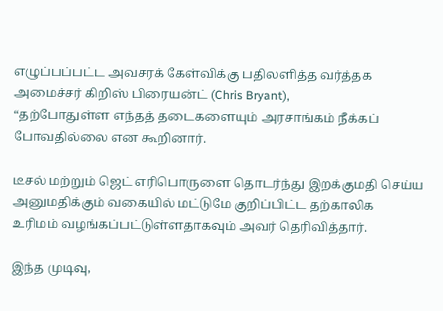எழுப்பப்பட்ட அவசரக் கேள்விக்கு பதிலளித்த வர்த்தக அமைச்சர் கிறிஸ் பிரையன்ட் (Chris Bryant),
“தற்போதுள்ள எந்தத் தடைகளையும் அரசாங்கம் நீக்கப் போவதில்லை என கூறினார்.

டீசல் மற்றும் ஜெட் எரிபொருளை தொடர்ந்து இறக்குமதி செய்ய அனுமதிக்கும் வகையில் மட்டுமே குறிப்பிட்ட தற்காலிக
உரிமம் வழங்கப்பட்டுள்ளதாகவும் அவர் தெரிவித்தார்.

இந்த முடிவு,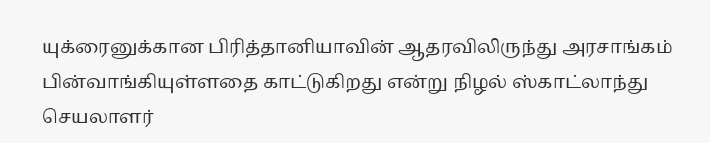யுக்ரைனுக்கான பிரித்தானியாவின் ஆதரவிலிருந்து அரசாங்கம் பின்வாங்கியுள்ளதை காட்டுகிறது என்று நிழல் ஸ்காட்லாந்து செயலாளர்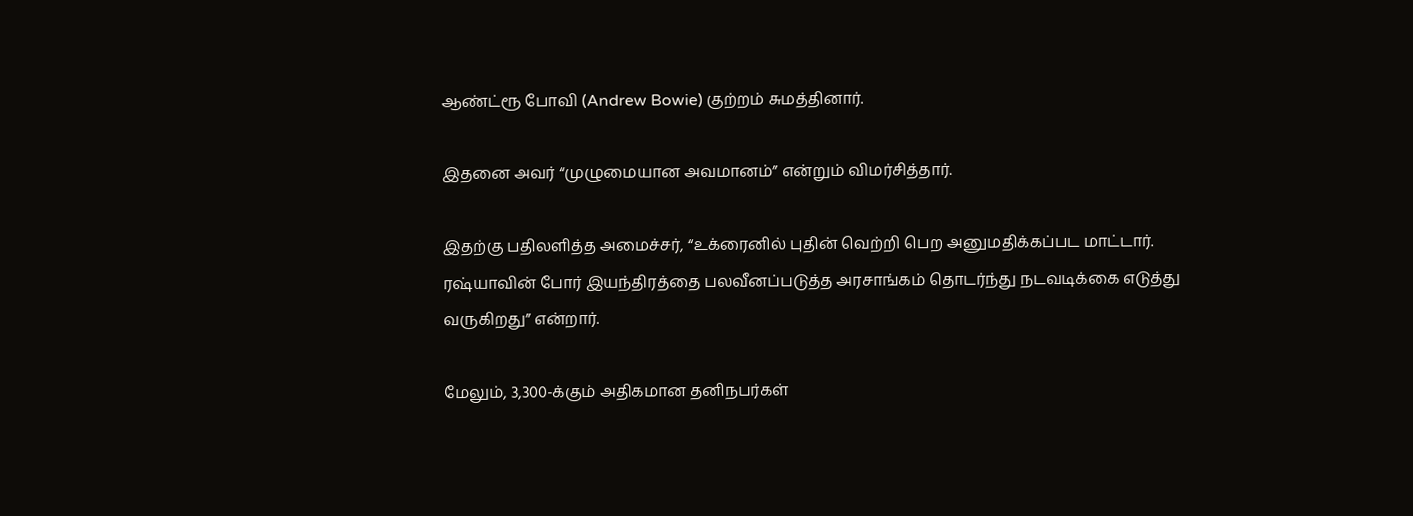ஆண்ட்ரூ போவி (Andrew Bowie) குற்றம் சுமத்தினார்.

இதனை அவர் “முழுமையான அவமானம்” என்றும் விமர்சித்தார்.

இதற்கு பதிலளித்த அமைச்சர், “உக்ரைனில் புதின் வெற்றி பெற அனுமதிக்கப்பட மாட்டார். ரஷ்யாவின் போர் இயந்திரத்தை பலவீனப்படுத்த அரசாங்கம் தொடர்ந்து நடவடிக்கை எடுத்து வருகிறது” என்றார்.

மேலும், 3,300-க்கும் அதிகமான தனிநபர்கள்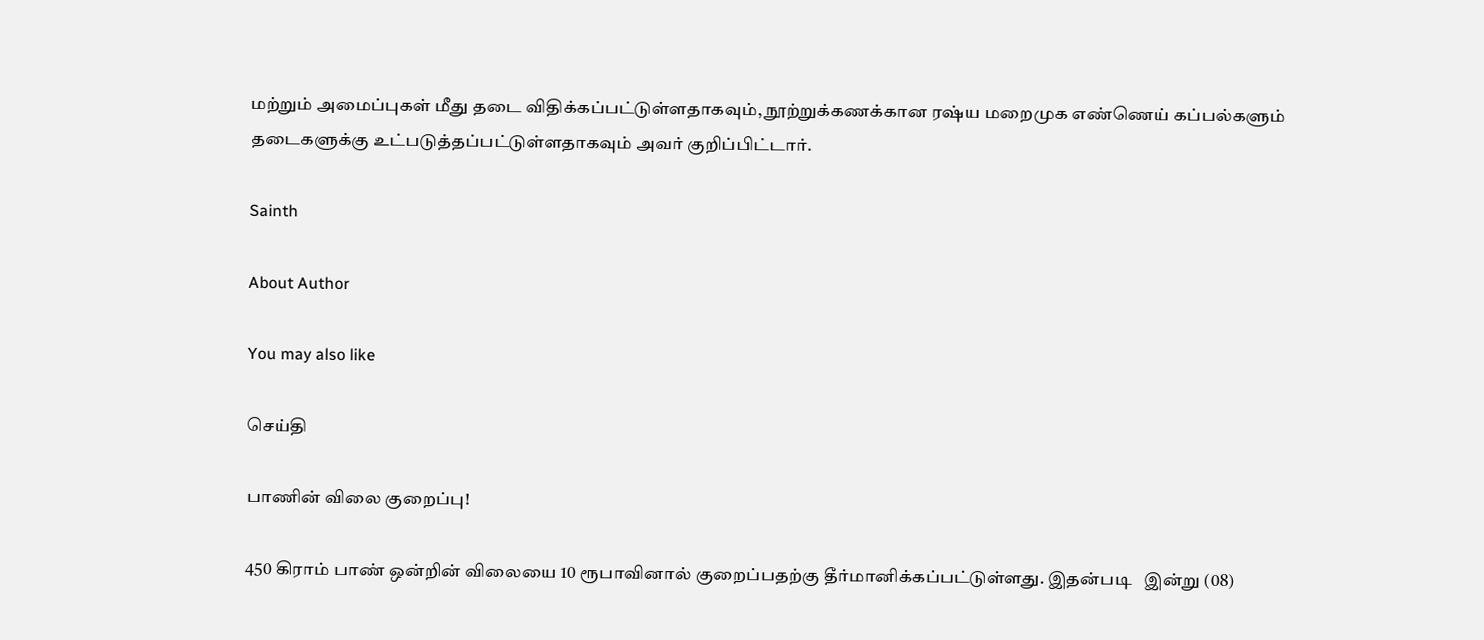மற்றும் அமைப்புகள் மீது தடை விதிக்கப்பட்டுள்ளதாகவும், நூற்றுக்கணக்கான ரஷ்ய மறைமுக எண்ணெய் கப்பல்களும் தடைகளுக்கு உட்படுத்தப்பட்டுள்ளதாகவும் அவர் குறிப்பிட்டார்.

Sainth

About Author

You may also like

செய்தி

பாணின் விலை குறைப்பு!

450 கிராம் பாண் ஒன்றின் விலையை 10 ரூபாவினால் குறைப்பதற்கு தீர்மானிக்கப்பட்டுள்ளது. இதன்படி   இன்று (08)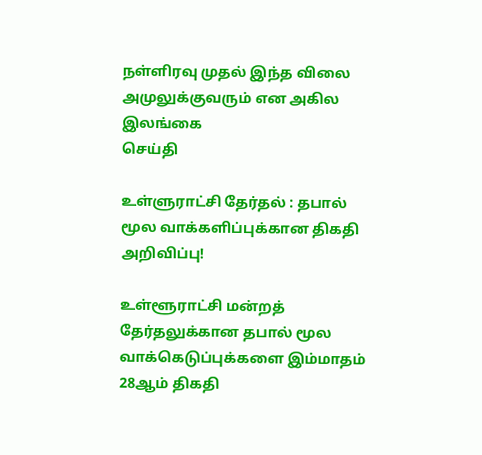நள்ளிரவு முதல் இந்த விலை அமுலுக்குவரும் என அகில இலங்கை
செய்தி

உள்ளுராட்சி தேர்தல் : தபால் மூல வாக்களிப்புக்கான திகதி அறிவிப்பு!

உள்ளூராட்சி மன்றத் தேர்தலுக்கான தபால் மூல வாக்கெடுப்புக்களை இம்மாதம் 28ஆம் திகதி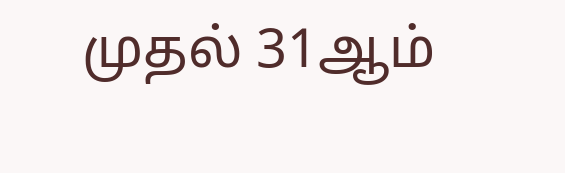முதல் 31ஆம்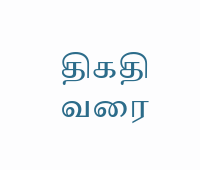திகதி வரை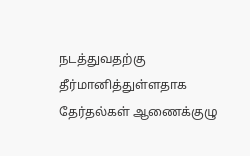நடத்துவதற்கு தீர்மானித்துள்ளதாக தேர்தல்கள் ஆணைக்குழு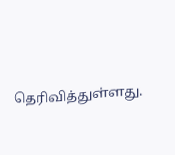தெரிவித்துள்ளது.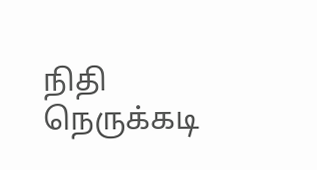நிதி நெருக்கடி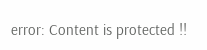error: Content is protected !!